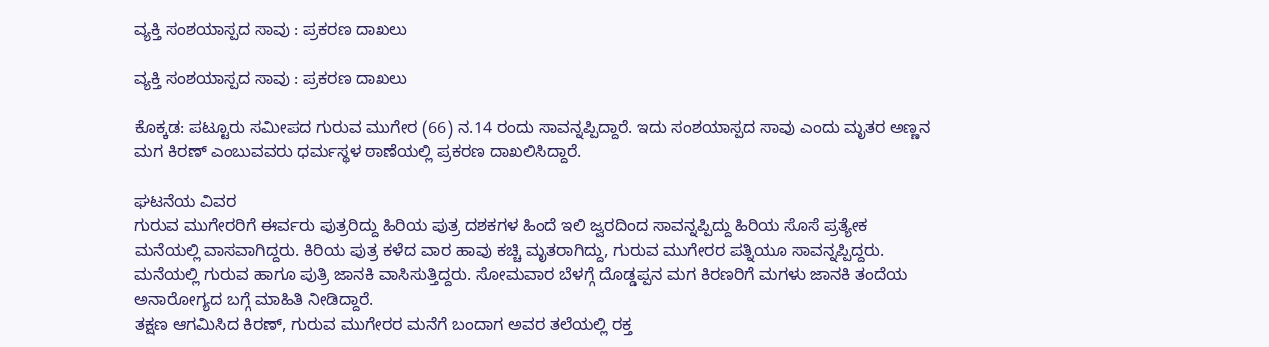ವ್ಯಕ್ತಿ ಸಂಶಯಾಸ್ಪದ ಸಾವು : ಪ್ರಕರಣ ದಾಖಲು

ವ್ಯಕ್ತಿ ಸಂಶಯಾಸ್ಪದ ಸಾವು : ಪ್ರಕರಣ ದಾಖಲು

ಕೊಕ್ಕಡ: ಪಟ್ಟೂರು ಸಮೀಪದ ಗುರುವ ಮುಗೇರ (66) ನ.14 ರಂದು ಸಾವನ್ನಪ್ಪಿದ್ದಾರೆ. ಇದು ಸಂಶಯಾಸ್ಪದ ಸಾವು ಎಂದು ಮೃತರ ಅಣ್ಣನ ಮಗ ಕಿರಣ್ ಎಂಬುವವರು ಧರ್ಮಸ್ಥಳ ಠಾಣೆಯಲ್ಲಿ ಪ್ರಕರಣ ದಾಖಲಿಸಿದ್ದಾರೆ.

ಘಟನೆಯ ವಿವರ
ಗುರುವ ಮುಗೇರರಿಗೆ ಈರ್ವರು ಪುತ್ರರಿದ್ದು ಹಿರಿಯ ಪುತ್ರ ದಶಕಗಳ ಹಿಂದೆ ಇಲಿ ಜ್ವರದಿಂದ ಸಾವನ್ನಪ್ಪಿದ್ದು ಹಿರಿಯ ಸೊಸೆ ಪ್ರತ್ಯೇಕ ಮನೆಯಲ್ಲಿ ವಾಸವಾಗಿದ್ದರು. ಕಿರಿಯ ಪುತ್ರ ಕಳೆದ ವಾರ ಹಾವು ಕಚ್ಚಿ ಮೃತರಾಗಿದ್ದು, ಗುರುವ ಮುಗೇರರ ಪತ್ನಿಯೂ ಸಾವನ್ನಪ್ಪಿದ್ದರು. ಮನೆಯಲ್ಲಿ ಗುರುವ ಹಾಗೂ ಪುತ್ರಿ ಜಾನಕಿ ವಾಸಿಸುತ್ತಿದ್ದರು. ಸೋಮವಾರ ಬೆಳಗ್ಗೆ ದೊಡ್ಡಪ್ಪನ ಮಗ ಕಿರಣರಿಗೆ ಮಗಳು ಜಾನಕಿ ತಂದೆಯ ಅನಾರೋಗ್ಯದ ಬಗ್ಗೆ ಮಾಹಿತಿ ನೀಡಿದ್ದಾರೆ.
ತಕ್ಷಣ ಆಗಮಿಸಿದ ಕಿರಣ್, ಗುರುವ ಮುಗೇರರ ಮನೆಗೆ ಬಂದಾಗ ಅವರ ತಲೆಯಲ್ಲಿ ರಕ್ತ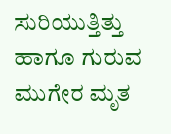ಸುರಿಯುತ್ತಿತ್ತು ಹಾಗೂ ಗುರುವ ಮುಗೇರ ಮೃತ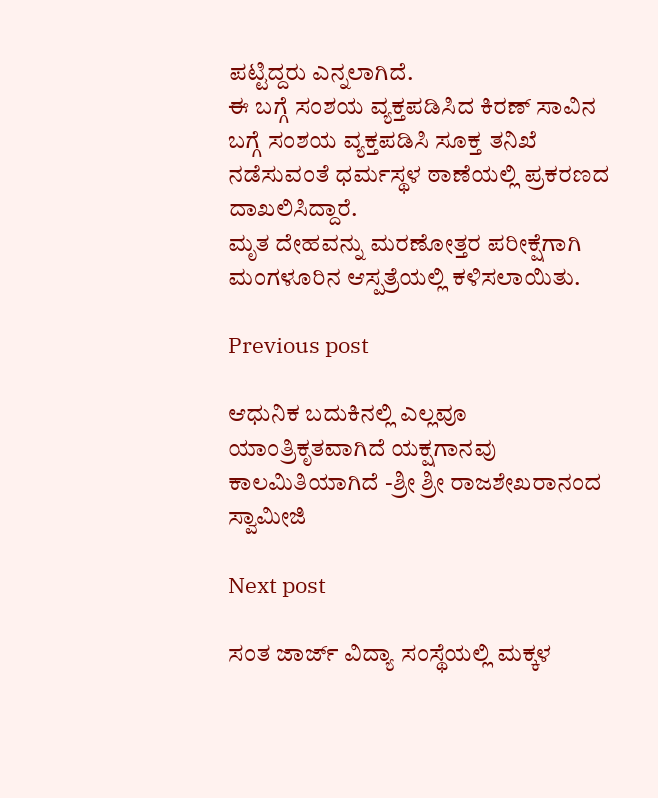ಪಟ್ಟಿದ್ದರು ಎನ್ನಲಾಗಿದೆ.
ಈ ಬಗ್ಗೆ ಸಂಶಯ ವ್ಯಕ್ತಪಡಿಸಿದ ಕಿರಣ್ ಸಾವಿನ ಬಗ್ಗೆ ಸಂಶಯ ವ್ಯಕ್ತಪಡಿಸಿ ಸೂಕ್ತ ತನಿಖೆ ನಡೆಸುವಂತೆ ಧರ್ಮಸ್ಥಳ ಠಾಣೆಯಲ್ಲಿ ಪ್ರಕರಣದ ದಾಖಲಿಸಿದ್ದಾರೆ.
ಮೃತ ದೇಹವನ್ನು ಮರಣೋತ್ತರ ಪರೀಕ್ಷೆಗಾಗಿ ಮಂಗಳೂರಿನ ಆಸ್ಪತ್ರೆಯಲ್ಲಿ ಕಳಿಸಲಾಯಿತು.

Previous post

ಆಧುನಿಕ ಬದುಕಿನಲ್ಲಿ ಎಲ್ಲವೂ ಯಾಂತ್ರಿಕೃತವಾಗಿದೆ ಯಕ್ಷಗಾನವು ಕಾಲಮಿತಿಯಾಗಿದೆ -ಶ್ರೀ ಶ್ರೀ ರಾಜಶೇಖರಾನಂದ ಸ್ವಾಮೀಜಿ

Next post

ಸಂತ ಜಾರ್ಜ್ ವಿದ್ಯಾ ಸಂಸ್ಥೆಯಲ್ಲಿ ಮಕ್ಕಳ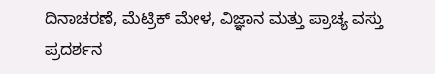ದಿನಾಚರಣೆ, ಮೆಟ್ರಿಕ್ ಮೇಳ, ವಿಜ್ಞಾನ ಮತ್ತು ಪ್ರಾಚ್ಯ ವಸ್ತು ಪ್ರದರ್ಶನ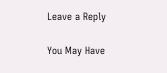Leave a Reply

You May Have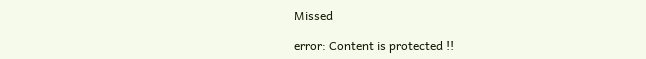Missed

error: Content is protected !!